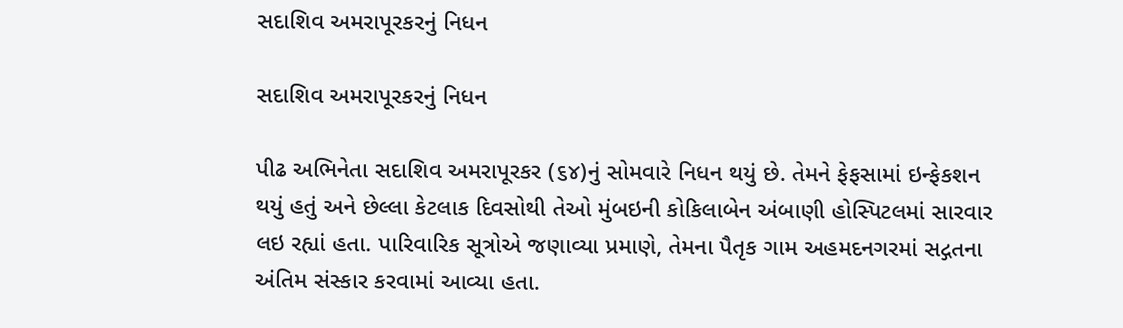સદાશિવ અમરાપૂરકરનું નિધન

સદાશિવ અમરાપૂરકરનું નિધન

પીઢ અભિનેતા સદાશિવ અમરાપૂરકર (૬૪)નું સોમવારે નિધન થયું છે. તેમને ફેફસામાં ઇન્ફેકશન થયું હતું અને છેલ્લા કેટલાક દિવસોથી તેઓ મુંબઇની કોકિલાબેન અંબાણી હોસ્પિટલમાં સારવાર લઇ રહ્યાં હતા. પારિવારિક સૂત્રોએ જણાવ્યા પ્રમાણે, તેમના પૈતૃક ગામ અહમદનગરમાં સદ્ગતના અંતિમ સંસ્કાર કરવામાં આવ્યા હતા.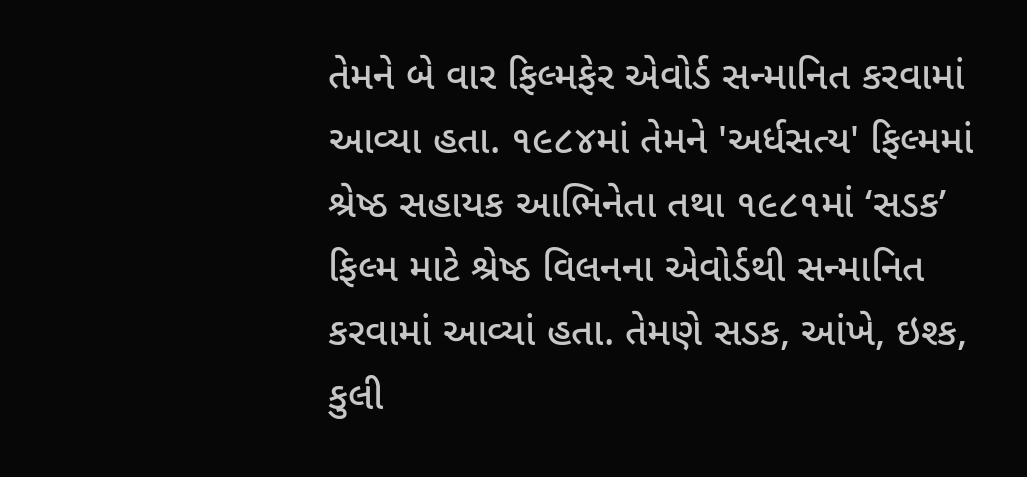તેમને બે વાર ફિલ્મફેર એવોર્ડ સન્માનિત કરવામાં આવ્યા હતા. ૧૯૮૪માં તેમને 'અર્ધસત્ય' ફિલ્મમાં શ્રેષ્ઠ સહાયક આભિનેતા તથા ૧૯૮૧માં ‘સડક’ ફિલ્મ માટે શ્રેષ્ઠ વિલનના એવોર્ડથી સન્માનિત કરવામાં આવ્યાં હતા. તેમણે સડક, આંખે, ઇશ્ક, કુલી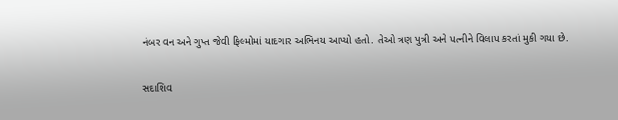નંબર વન અને ગુપ્ત જેવી ફિલ્મોમાં યાદગાર અભિનય આપ્યો હતો. તેઓ ત્રણ પુત્રી અને પત્નીને વિલાપ કરતાં મુકી ગયા છે.

સદાશિવ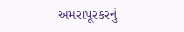અમરાપૂરકરનું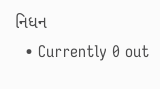નિધન
  • Currently 0 out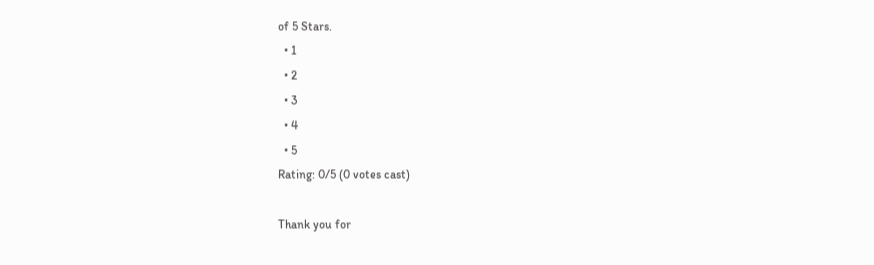of 5 Stars.
  • 1
  • 2
  • 3
  • 4
  • 5
Rating: 0/5 (0 votes cast)

Thank you for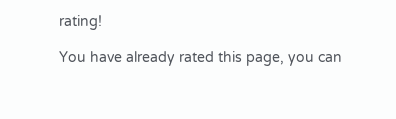rating!

You have already rated this page, you can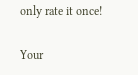only rate it once!

Your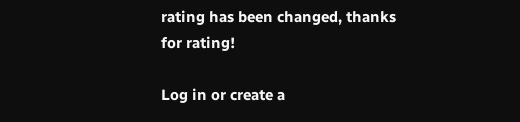rating has been changed, thanks for rating!

Log in or create a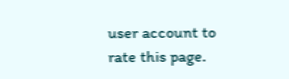user account to rate this page.